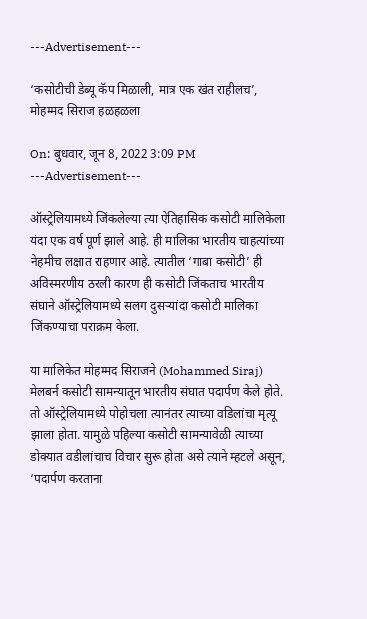---Advertisement---

‘कसोटीची डेब्यू कॅप मिळाली, मात्र एक खंत राहीलच’, मोहम्मद सिराज हळहळला

On: बुधवार, जून 8, 2022 3:09 PM
---Advertisement---

ऑस्ट्रेलियामध्ये जिंकलेल्या त्या ऐतिहासिक कसोटी मालिकेला यंदा एक वर्ष पूर्ण झाले आहे. ही मालिका भारतीय चाहत्यांच्या नेहमीच लक्षात राहणार आहे. त्यातील ‘गाबा कसोटी’ ही अविस्मरणीय ठरली कारण ही कसोटी जिंकताच भारतीय संघाने ऑस्ट्रेलियामध्ये सलग दुसऱ्यांदा कसोटी मालिका जिंकण्याचा पराक्रम केला.

या मालिकेत मोहम्मद सिराजने (Mohammed Siraj) मेलबर्न कसोटी सामन्यातून भारतीय संघात पदार्पण केले होते. तो ऑस्ट्रेलियामध्ये पोहोचला त्यानंतर त्याच्या वडिलांचा मृत्यू झाला होता. यामुळे पहिल्या कसोटी सामन्यावेळी त्याच्या डोक्यात वडीलांचाच विचार सुरू होता असे त्याने म्हटले असून, ‘पदार्पण करताना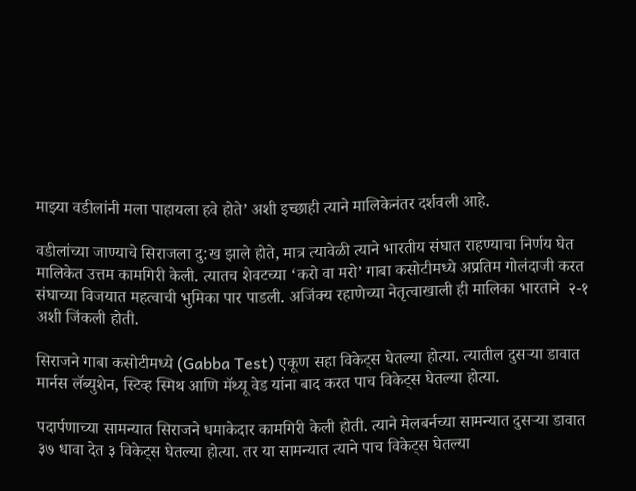माझ्या वडीलांनी मला पाहायला हवे होते’ अशी इच्छाही त्याने मालिकेनंतर दर्शवली आहे.

वडीलांच्या जाण्याचे सिराजला दु:ख झाले होते, मात्र त्यावेळी त्याने भारतीय संघात राहण्याचा निर्णय घेत मालिकेत उत्तम कामगिरी केली. त्यातच शेवटच्या ‘करो वा मरो’ गाबा कसोटीमध्ये अप्रतिम गोलंदाजी करत संघाच्या विजयात महत्वाची भुमिका पार पाडली. अजिंक्य रहाणेच्या नेतृत्वाखाली ही मालिका भारताने  २-१ अशी जिंकली होती.

सिराजने गाबा कसोटीमध्ये (Gabba Test) एकूण सहा विकेट्स घेतल्या होत्या. त्यातील दुसऱ्या डावात मार्नस लॅब्युशेन, स्टिव्ह स्मिथ आणि मॅथ्यू वेड यांना बाद करत पाच विकेट्स घेतल्या होत्या.

पदार्पणाच्या सामन्यात सिराजने धमाकेदार कामगिरी केली होती. त्याने मेलबर्नच्या सामन्यात दुसऱ्या डावात ३७ धावा देत ३ विकेट्स घेतल्या होत्या. तर या सामन्यात त्याने पाच विकेट्स घेतल्या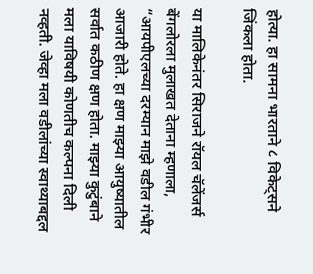होत्या. हा सामना भारताने ८ विकेट्सने जिंकला होता.

या मालिकेनंतर सिराजने रॉयल चॅलेंजर्स बेंगलोरला मुलाखत देताना म्हणाला, “आयपीएलच्या दरम्यान माझे वडील गंभीर आजारी होते. हा क्षण माझ्या आयुष्यातील सर्वात कठीण क्षण होता. माझ्या कुटुंबाने मला याविषयी कोणतीच कल्पना दिली नव्हती. जेव्हा मला वडीलांच्या स्वाथ्याबद्दल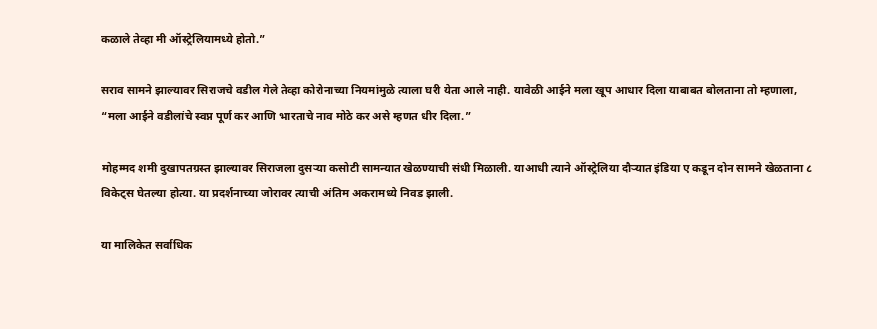कळाले तेव्हा मी ऑस्ट्रेलियामध्ये होतो.”

सराव सामने झाल्यावर सिराजचे वडील गेले तेव्हा कोरोनाच्या नियमांमुळे त्याला घरी येता आले नाही. यावेळी आईने मला खूप आधार दिला याबाबत बोलताना तो म्हणाला, “मला आईने वडीलांचे स्वप्न पूर्ण कर आणि भारताचे नाव मोठे कर असे म्हणत धीर दिला.”

मोहम्मद शमी दुखापतग्रस्त झाल्यावर सिराजला दुसऱ्या कसोटी सामन्यात खेळण्याची संधी मिळाली. याआधी त्याने ऑस्ट्रेलिया दौऱ्यात इंडिया ए कडून दोन सामने खेळताना ८ विकेट्स घेतल्या होत्या. या प्रदर्शनाच्या जोरावर त्याची अंतिम अकरामध्ये निवड झाली.

या मालिकेत सर्वाधिक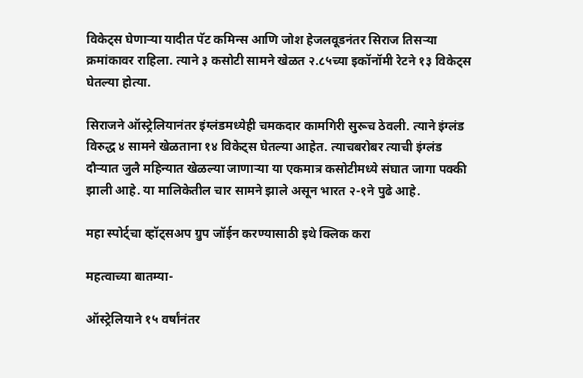विकेट्स घेणाऱ्या यादीत पॅट कमिन्स आणि जोश हेजलवूडनंतर सिराज तिसऱ्या क्रमांकावर राहिला. त्याने ३ कसोटी सामने खेळत २.८५च्या इकॉनॉमी रेटने १३ विकेट्स घेतल्या होत्या.

सिराजने ऑस्ट्रेलियानंतर इंग्लंडमध्येही चमकदार कामगिरी सुरूच ठेवली. त्याने इंग्लंड विरुद्ध ४ सामने खेळताना १४ विकेट्स घेतल्या आहेत. त्याचबरोबर त्याची इंग्लंड दौऱ्यात जुलै महिन्यात खेळल्या जाणाऱ्या या एकमात्र कसोटीमध्ये संघात जागा पक्की झाली आहे. या मालिकेतील चार सामने झाले असून भारत २-१ने पुढे आहे.

महा स्पोर्ट्चा व्हॉट्सअप ग्रुप जॉईन करण्यासाठी इथे क्लिक करा

महत्वाच्या बातम्या-

ऑस्ट्रेलियाने १५ वर्षांनंतर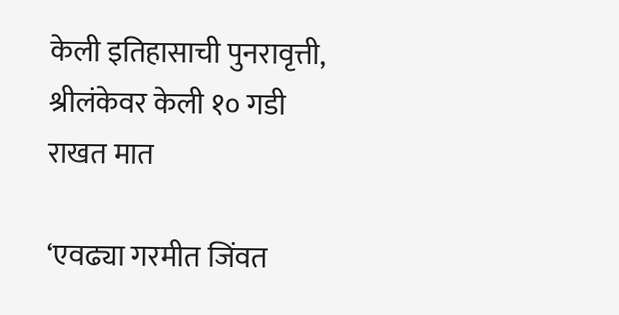केली इतिहासाची पुनरावृत्ती, श्रीलंकेवर केली १० गडी राखत मात

‘एवढ्या गरमीत जिंवत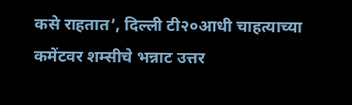कसे राहतात’, दिल्ली टी२०आधी चाहत्याच्या कमेंटवर शम्सीचे भन्नाट उत्तर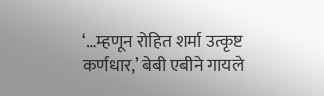‘…म्हणून रोहित शर्मा उत्कृष्ट कर्णधार,’ बेबी एबीने गायले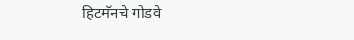हिटमॅनचे गोडवे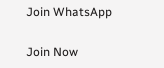Join WhatsApp

Join Now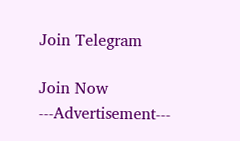Join Telegram

Join Now
---Advertisement---